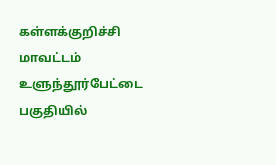கள்ளக்குறிச்சி மாவட்டம் உளுந்தூர்பேட்டை பகுதியில்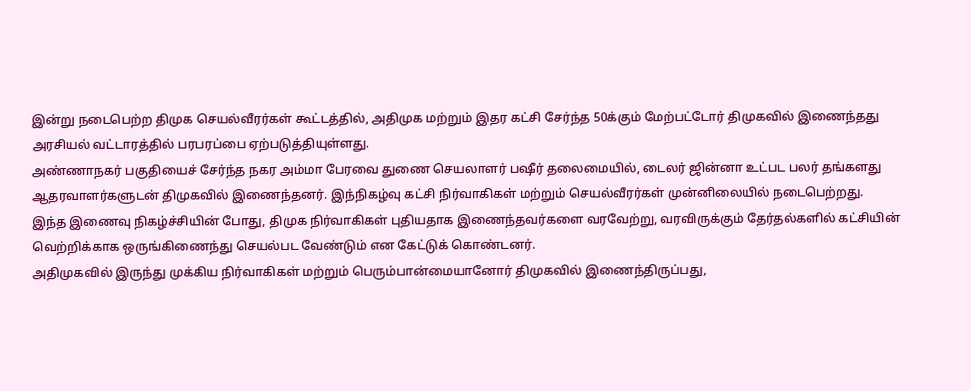இன்று நடைபெற்ற திமுக செயல்வீரர்கள் கூட்டத்தில், அதிமுக மற்றும் இதர கட்சி சேர்ந்த 50க்கும் மேற்பட்டோர் திமுகவில் இணைந்தது அரசியல் வட்டாரத்தில் பரபரப்பை ஏற்படுத்தியுள்ளது.
அண்ணாநகர் பகுதியைச் சேர்ந்த நகர அம்மா பேரவை துணை செயலாளர் பஷீர் தலைமையில், டைலர் ஜின்னா உட்பட பலர் தங்களது ஆதரவாளர்களுடன் திமுகவில் இணைந்தனர். இந்நிகழ்வு கட்சி நிர்வாகிகள் மற்றும் செயல்வீரர்கள் முன்னிலையில் நடைபெற்றது.
இந்த இணைவு நிகழ்ச்சியின் போது, திமுக நிர்வாகிகள் புதியதாக இணைந்தவர்களை வரவேற்று, வரவிருக்கும் தேர்தல்களில் கட்சியின் வெற்றிக்காக ஒருங்கிணைந்து செயல்பட வேண்டும் என கேட்டுக் கொண்டனர்.
அதிமுகவில் இருந்து முக்கிய நிர்வாகிகள் மற்றும் பெரும்பான்மையானோர் திமுகவில் இணைந்திருப்பது,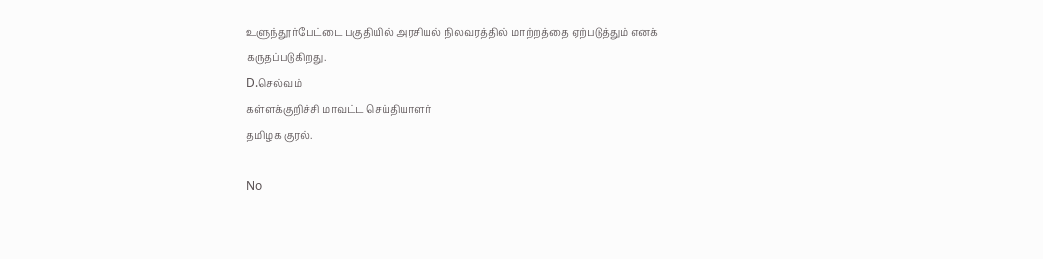உளுந்தூர்பேட்டை பகுதியில் அரசியல் நிலவரத்தில் மாற்றத்தை ஏற்படுத்தும் எனக் கருதப்படுகிறது.
D.செல்வம்
கள்ளக்குறிச்சி மாவட்ட செய்தியாளர்
தமிழக குரல்.

No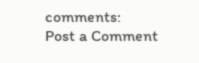comments:
Post a Comment